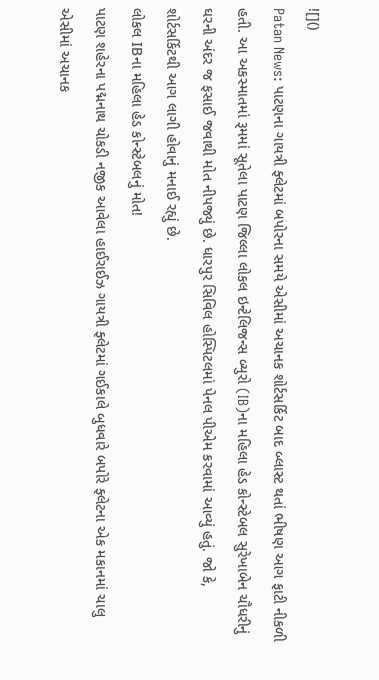![]()
Patan News: પાટણના ગાયત્રી ફ્લેટમાં બપોરના સમયે એસીમાં અચાનક શોર્ટસર્કિટ બાદ બ્લાસ્ટ થતાં ભીષણ આગ ફાટી નીકળી હતી. આ અકસ્માતમાં રૂમમાં સૂતેલા પાટણ જિલ્લા લોકલ ઇન્ટેલિજન્સ બ્યુરો (IB)ના મહિલા હેડ કોન્સ્ટેબલ સુરેખાબેન ચૌધરીનું ઘરની અંદર જ ફસાઈ જવાથી મોત નીપજ્યું છે. ધારપુર સિવિલ હોસ્પિટલમાં પેનલ પીએમ કરવામાં આવ્યું હતું. જો કે, શોર્ટસર્કિટથી આગ લાગી હોવાનું મનાઈ રહ્યું છે.
લોકલ IBના મહિલા હેડ કોન્સ્ટેબલનું મોત!
પાટણ શહેરના પદ્મનાથ ચોકડી નજીક આવેલા હાઈરાઈઝ ગાયત્રી ફ્લેટમાં ગઈકાલે બુધવારે બપોરે ફ્લેટના એક મકાનમાં ચાલુ એસીમાં અચાનક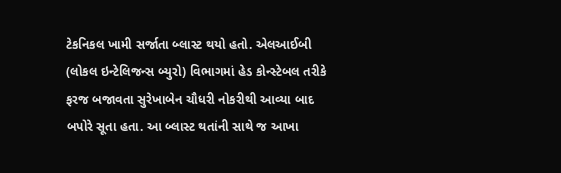ટેકનિકલ ખામી સર્જાતા બ્લાસ્ટ થયો હતો. એલઆઈબી (લોકલ ઇન્ટેલિજન્સ બ્યુરો) વિભાગમાં હેડ કોન્સ્ટેબલ તરીકે ફરજ બજાવતા સુરેખાબેન ચૌધરી નોકરીથી આવ્યા બાદ બપોરે સૂતા હતા. આ બ્લાસ્ટ થતાંની સાથે જ આખા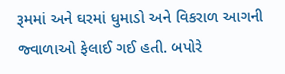રૂમમાં અને ઘરમાં ધુમાડો અને વિકરાળ આગની જ્વાળાઓ ફેલાઈ ગઈ હતી. બપોરે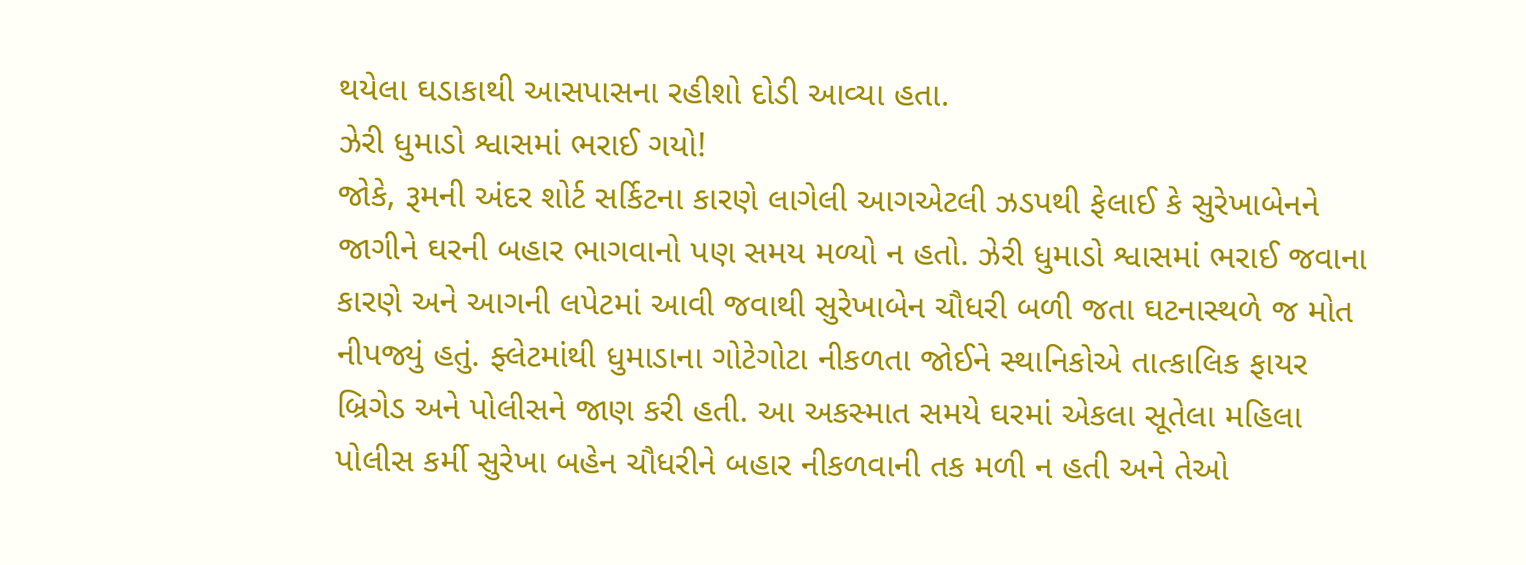થયેલા ઘડાકાથી આસપાસના રહીશો દોડી આવ્યા હતા.
ઝેરી ધુમાડો શ્વાસમાં ભરાઈ ગયો!
જોકે, રૂમની અંદર શોર્ટ સર્કિટના કારણે લાગેલી આગએટલી ઝડપથી ફેલાઈ કે સુરેખાબેનને જાગીને ઘરની બહાર ભાગવાનો પણ સમય મળ્યો ન હતો. ઝેરી ધુમાડો શ્વાસમાં ભરાઈ જવાના કારણે અને આગની લપેટમાં આવી જવાથી સુરેખાબેન ચૌધરી બળી જતા ઘટનાસ્થળે જ મોત નીપજ્યું હતું. ફ્લેટમાંથી ધુમાડાના ગોટેગોટા નીકળતા જોઈને સ્થાનિકોએ તાત્કાલિક ફાયર બ્રિગેડ અને પોલીસને જાણ કરી હતી. આ અકસ્માત સમયે ઘરમાં એકલા સૂતેલા મહિલા પોલીસ કર્મી સુરેખા બહેન ચૌધરીને બહાર નીકળવાની તક મળી ન હતી અને તેઓ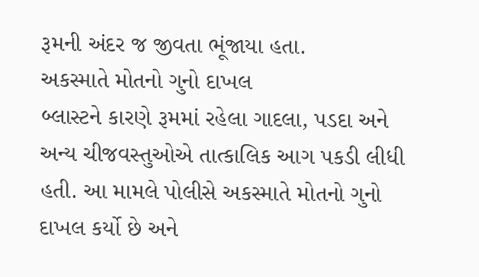રૂમની અંદર જ જીવતા ભૂંજાયા હતા.
અકસ્માતે મોતનો ગુનો દાખલ
બ્લાસ્ટને કારણે રૂમમાં રહેલા ગાદલા, પડદા અને અન્ય ચીજવસ્તુઓએ તાત્કાલિક આગ પકડી લીધી હતી. આ મામલે પોલીસે અકસ્માતે મોતનો ગુનો દાખલ કર્યો છે અને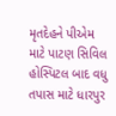મૃતદેહને પીએમ માટે પાટણ સિવિલ હોસ્પિટલ બાદ વધુ તપાસ માટે ધારપુર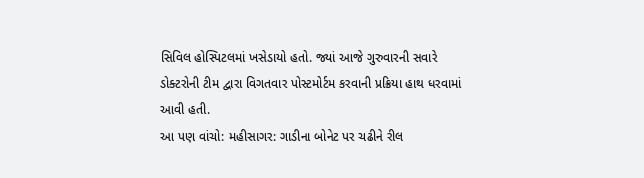સિવિલ હોસ્પિટલમાં ખસેડાયો હતો. જ્યાં આજે ગુરુવારની સવારે ડોક્ટરોની ટીમ દ્વારા વિગતવાર પોસ્ટમોર્ટમ કરવાની પ્રક્રિયા હાથ ધરવામાં આવી હતી.
આ પણ વાંચો: મહીસાગર: ગાડીના બોનેટ પર ચઢીને રીલ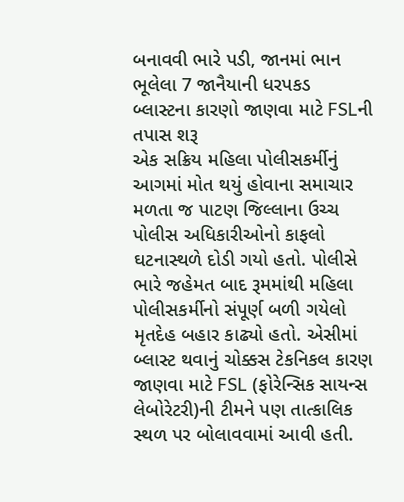બનાવવી ભારે પડી, જાનમાં ભાન ભૂલેલા 7 જાનૈયાની ધરપકડ
બ્લાસ્ટના કારણો જાણવા માટે FSLની તપાસ શરૂ
એક સક્રિય મહિલા પોલીસકર્મીનું આગમાં મોત થયું હોવાના સમાચાર મળતા જ પાટણ જિલ્લાના ઉચ્ચ પોલીસ અધિકારીઓનો કાફલો ઘટનાસ્થળે દોડી ગયો હતો. પોલીસે ભારે જહેમત બાદ રૂમમાંથી મહિલા પોલીસકર્મીનો સંપૂર્ણ બળી ગયેલો મૃતદેહ બહાર કાઢ્યો હતો. એસીમાં બ્લાસ્ટ થવાનું ચોક્કસ ટેકનિકલ કારણ જાણવા માટે FSL (ફોરેન્સિક સાયન્સ લેબોરેટરી)ની ટીમને પણ તાત્કાલિક સ્થળ પર બોલાવવામાં આવી હતી.